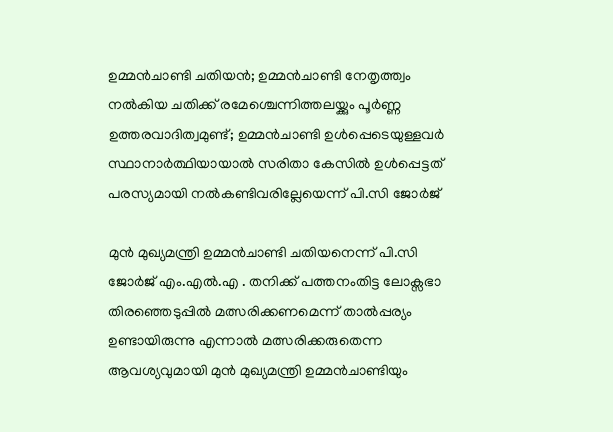ഉമ്മൻചാണ്ടി ചതിയൻ; ഉമ്മൻചാണ്ടി നേതൃത്ത്വം നൽകിയ ചതിക്ക് രമേശ്ചെന്നിത്തലയ്ക്കും പൂർണ്ണ ഉത്തരവാദിത്വമുണ്ട്; ഉമ്മൻചാണ്ടി ഉൾപ്പെടെയുള്ളവർ സ്ഥാനാർത്ഥിയായാൽ സരിതാ കേസിൽ ഉൾപ്പെട്ടത് പരസ്യമായി നൽകണ്ടിവരില്ലേയെന്ന് പി.സി ജോർജ്

മുൻ മുഖ്യമന്ത്രി ഉമ്മൻചാണ്ടി ചതിയനെന്ന് പി.സി ജോർജ് എം.എൽ.എ . തനിക്ക് പത്തനംതിട്ട ലോക്സഭാ തിരഞ്ഞെടുപ്പിൽ മത്സരിക്കണമെന്ന് താൽപ്പര്യം ഉണ്ടായിരുന്നു എന്നാൽ മത്സരിക്കരുതെന്ന ആവശ്യവുമായി മുൻ മുഖ്യമന്ത്രി ഉമ്മൻചാണ്ടിയും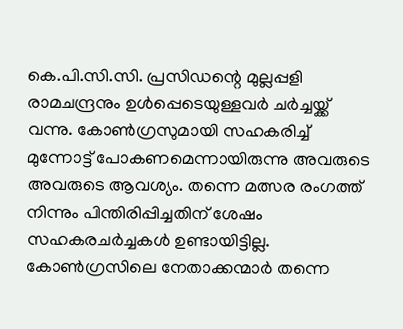കെ.പി.സി.സി. പ്രസിഡന്റെ മുല്ലപ്പളി രാമചന്ദ്രനും ഉൾപ്പെടെയുള്ളവർ ചർച്ചയ്ക്ക് വന്നു. കോൺഗ്രസുമായി സഹകരിച്ച് മുന്നോട്ട് പോകണമെന്നായിരുന്നു അവരുടെ അവരുടെ ആവശ്യം. തന്നെ മത്സര രംഗത്ത് നിന്നും പിന്തിരിപ്പിച്ചതിന് ശേഷം സഹകരചർച്ചകൾ ഉണ്ടായിട്ടില്ല. കോൺഗ്രസിലെ നേതാക്കന്മാർ തന്നെ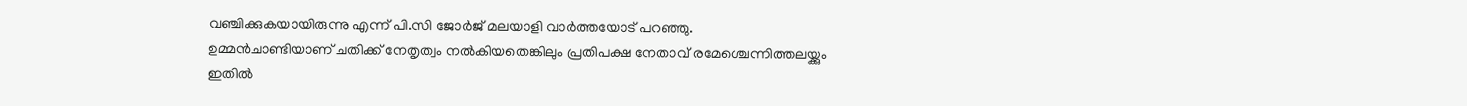വഞ്ചിക്കുകയായിരുന്നു എന്ന് പി.സി ജോർജ് മലയാളി വാർത്തയോട് പറഞ്ഞു.
ഉമ്മൻചാണ്ടിയാണ് ചതിക്ക് നേതൃത്വം നൽകിയതെങ്കിലും പ്രതിപക്ഷ നേതാവ് രമേശ്ചെന്നിത്തലയ്ക്കും ഇതിൽ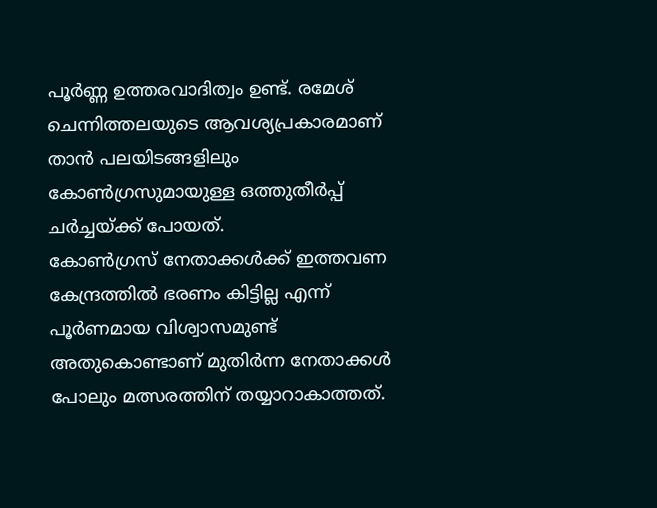പൂർണ്ണ ഉത്തരവാദിത്വം ഉണ്ട്. രമേശ് ചെന്നിത്തലയുടെ ആവശ്യപ്രകാരമാണ് താൻ പലയിടങ്ങളിലും കോൺഗ്രസുമായുള്ള ഒത്തുതീർപ്പ് ചർച്ചയ്ക്ക് പോയത്.
കോൺഗ്രസ് നേതാക്കൾക്ക് ഇത്തവണ കേന്ദ്രത്തിൽ ഭരണം കിട്ടില്ല എന്ന് പൂർണമായ വിശ്വാസമുണ്ട് അതുകൊണ്ടാണ് മുതിർന്ന നേതാക്കൾ പോലും മത്സരത്തിന് തയ്യാറാകാത്തത്.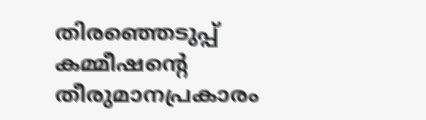തിരഞ്ഞെടുപ്പ് കമ്മീഷന്റെ തീരുമാനപ്രകാരം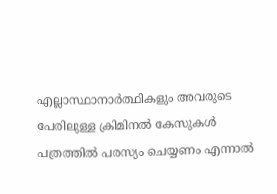എല്ലാസ്ഥാനാർത്ഥികളും അവരുടെ പേരിലുള്ള ക്രിമിനൽ കേസുകൾ പത്രത്തിൽ പരസ്യം ചെയ്യണം എന്നാൽ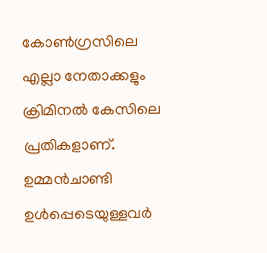കോൺഗ്രസിലെ എല്ലാ നേതാക്കളും ക്രിമിനൽ കേസിലെ പ്രതികളാണ്. ഉമ്മൻചാണ്ടി ഉൾപ്പെടെയുള്ളവർ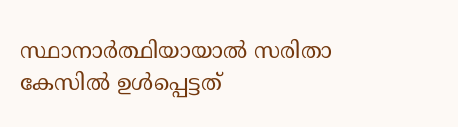സ്ഥാനാർത്ഥിയായാൽ സരിതാ കേസിൽ ഉൾപ്പെട്ടത്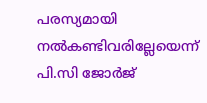പരസ്യമായി നൽകണ്ടിവരില്ലേയെന്ന് പി.സി ജോർജ്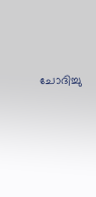ചോദിച്ചു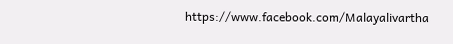https://www.facebook.com/Malayalivartha